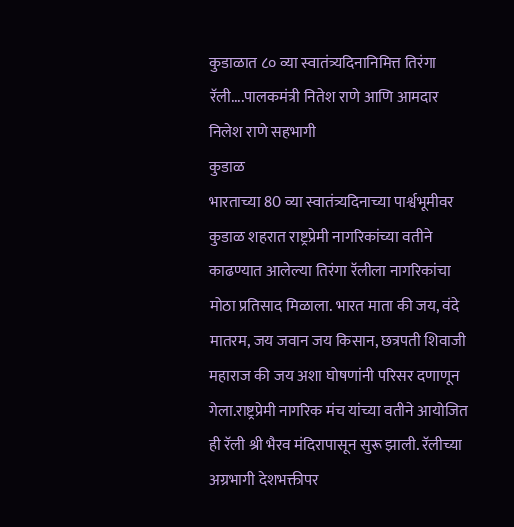कुडाळात ८० व्या स्वातंत्र्यदिनानिमित्त तिरंगा रॅली....पालकमंत्री नितेश राणे आणि आमदार निलेश राणे सहभागी
कुडाळ
भारताच्या 80 व्या स्वातंत्र्यदिनाच्या पार्श्वभूमीवर कुडाळ शहरात राष्ट्रप्रेमी नागरिकांच्या वतीने काढण्यात आलेल्या तिरंगा रॅलीला नागरिकांचा मोठा प्रतिसाद मिळाला. भारत माता की जय, वंदे मातरम, जय जवान जय किसान, छत्रपती शिवाजी महाराज की जय अशा घोषणांनी परिसर दणाणून गेला.राष्ट्रप्रेमी नागरिक मंच यांच्या वतीने आयोजित ही रॅली श्री भैरव मंदिरापासून सुरू झाली. रॅलीच्या अग्रभागी देशभक्तीपर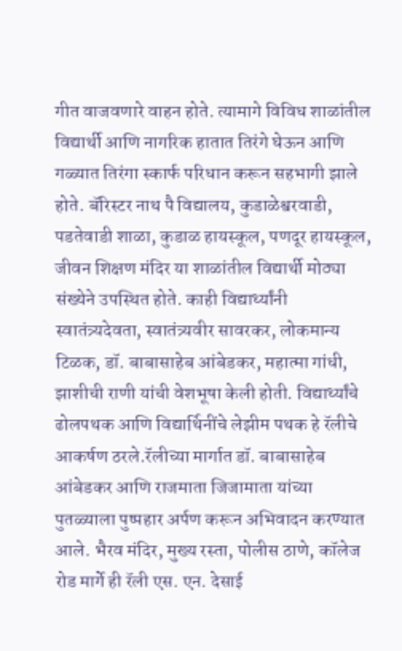गीत वाजवणारे वाहन होते. त्यामागे विविध शाळांतील विद्यार्थी आणि नागरिक हातात तिरंगे घेऊन आणि गळ्यात तिरंगा स्कार्फ परिधान करून सहभागी झाले होते. बॅरिस्टर नाथ पै विद्यालय, कुडाळेश्वरवाडी, पडतेवाडी शाळा, कुडाळ हायस्कूल, पणदूर हायस्कूल, जीवन शिक्षण मंदिर या शाळांतील विद्यार्थी मोठ्या संख्येने उपस्थित होते. काही विद्यार्थ्यांनी स्वातंत्र्यदेवता, स्वातंत्र्यवीर सावरकर, लोकमान्य टिळक, डॉ. बाबासाहेब आंबेडकर, महात्मा गांधी, झाशीची राणी यांची वेशभूषा केली होती. विद्यार्थ्यांचे ढोलपथक आणि विद्यार्थिनींचे लेझीम पथक हे रॅलीचे आकर्षण ठरले.रॅलीच्या मार्गात डॉ. बाबासाहेब आंबेडकर आणि राजमाता जिजामाता यांच्या पुतळ्याला पुष्पहार अर्पण करून अभिवादन करण्यात आले. भैरव मंदिर, मुख्य रस्ता, पोलीस ठाणे, कॉलेज रोड मार्गे ही रॅली एस. एन. देसाई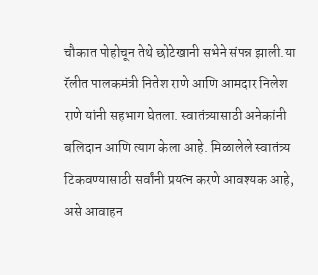चौकात पोहोचून तेथे छोटेखानी सभेने संपन्न झाली.या रॅलीत पालकमंत्री नितेश राणे आणि आमदार निलेश राणे यांनी सहभाग घेतला. स्वातंत्र्यासाठी अनेकांनी बलिदान आणि त्याग केला आहे. मिळालेले स्वातंत्र्य टिकवण्यासाठी सर्वांनी प्रयत्न करणे आवश्यक आहे, असे आवाहन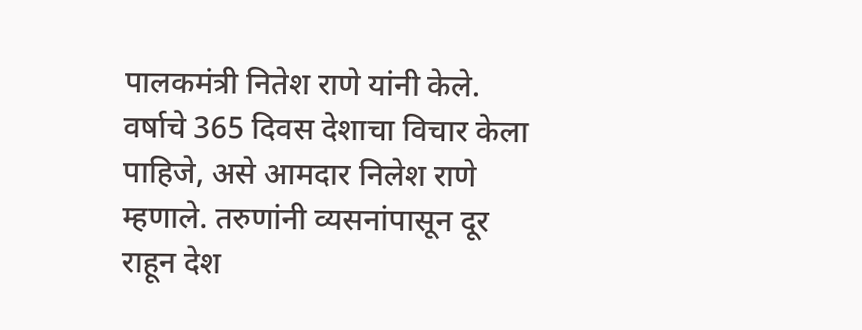पालकमंत्री नितेश राणे यांनी केले. वर्षाचे 365 दिवस देशाचा विचार केला पाहिजे, असे आमदार निलेश राणे म्हणाले. तरुणांनी व्यसनांपासून दूर राहून देश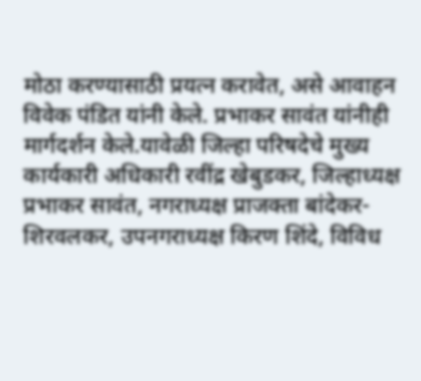मोठा करण्यासाठी प्रयत्न करावेत, असे आवाहन विवेक पंडित यांनी केले. प्रभाकर सावंत यांनीही मार्गदर्शन केले.यावेळी जिल्हा परिषदेचे मुख्य कार्यकारी अधिकारी रवींद्र खेबुडकर, जिल्हाध्यक्ष प्रभाकर सावंत, नगराध्यक्ष प्राजक्ता बांदेकर-शिरवलकर, उपनगराध्यक्ष किरण शिंदे, विविध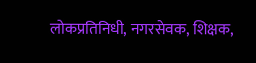लोकप्रतिनिधी, नगरसेवक, शिक्षक,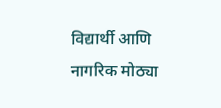विद्यार्थी आणि नागरिक मोठ्या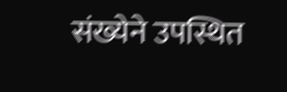संख्येने उपस्थित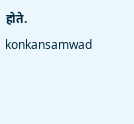होते.
konkansamwad